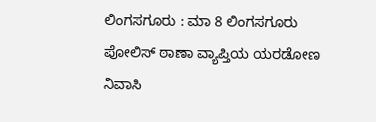ಲಿಂಗಸಗೂರು : ಮಾ 8 ಲಿಂಗಸಗೂರು ಪೋಲಿಸ್ ಠಾಣಾ ವ್ಯಾಪ್ತಿಯ ಯರಡೋಣ ನಿವಾಸಿ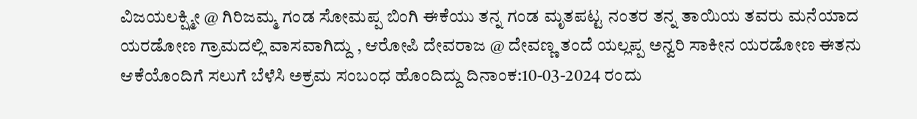ವಿಜಯಲಕ್ಷ್ಮೀ @ ಗಿರಿಜಮ್ಮ ಗಂಡ ಸೋಮಪ್ಪ ಬಿಂಗಿ ಈಕೆಯು ತನ್ನ ಗಂಡ ಮೃತಪಟ್ಟ ನಂತರ ತನ್ನ ತಾಯಿಯ ತವರು ಮನೆಯಾದ ಯರಡೋಣ ಗ್ರಾಮದಲ್ಲಿ ವಾಸವಾಗಿದ್ದು , ಆರೋಪಿ ದೇವರಾಜ @ ದೇವಣ್ಣ ತಂದೆ ಯಲ್ಲಪ್ಪ ಅನ್ವರಿ ಸಾಕೀನ ಯರಡೋಣ ಈತನು ಆಕೆಯೊಂದಿಗೆ ಸಲುಗೆ ಬೆಳೆಸಿ ಅಕ್ರಮ ಸಂಬಂಧ ಹೊಂದಿದ್ದು ದಿನಾಂಕ:10-03-2024 ರಂದು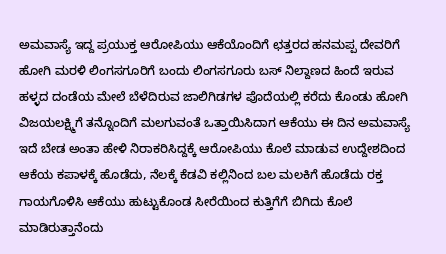ಅಮವಾಸ್ಯೆ ಇದ್ದ ಪ್ರಯುಕ್ತ ಆರೋಪಿಯು ಆಕೆಯೊಂದಿಗೆ ಛತ್ತರದ ಹನಮಪ್ಪ ದೇವರಿಗೆ ಹೋಗಿ ಮರಳಿ ಲಿಂಗಸಗೂರಿಗೆ ಬಂದು ಲಿಂಗಸಗೂರು ಬಸ್ ನಿಲ್ದಾಣದ ಹಿಂದೆ ಇರುವ ಹಳ್ಳದ ದಂಡೆಯ ಮೇಲೆ ಬೆಳೆದಿರುವ ಜಾಲಿಗಿಡಗಳ ಪೊದೆಯಲ್ಲಿ ಕರೆದು ಕೊಂಡು ಹೋಗಿ ವಿಜಯಲಕ್ಷ್ಮಿಗೆ ತನ್ನೊಂದಿಗೆ ಮಲಗುವಂತೆ ಒತ್ತಾಯಿಸಿದಾಗ ಆಕೆಯು ಈ ದಿನ ಅಮವಾಸ್ಯೆ ಇದೆ ಬೇಡ ಅಂತಾ ಹೇಳಿ ನಿರಾಕರಿಸಿದ್ದಕ್ಕೆ ಆರೋಪಿಯು ಕೊಲೆ ಮಾಡುವ ಉದ್ದೇಶದಿಂದ ಆಕೆಯ ಕಪಾಳಕ್ಕೆ ಹೊಡೆದು, ನೆಲಕ್ಕೆ ಕೆಡವಿ ಕಲ್ಲಿನಿಂದ ಬಲ ಮಲಕಿಗೆ ಹೊಡೆದು ರಕ್ತ ಗಾಯಗೊಳಿಸಿ ಆಕೆಯು ಹುಟ್ಟುಕೊಂಡ ಸೀರೆಯಿಂದ ಕುತ್ತಿಗೆಗೆ ಬಿಗಿದು ಕೊಲೆ ಮಾಡಿರುತ್ತಾನೆಂದು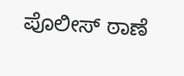ಪೊಲೀಸ್ ಠಾಣೆ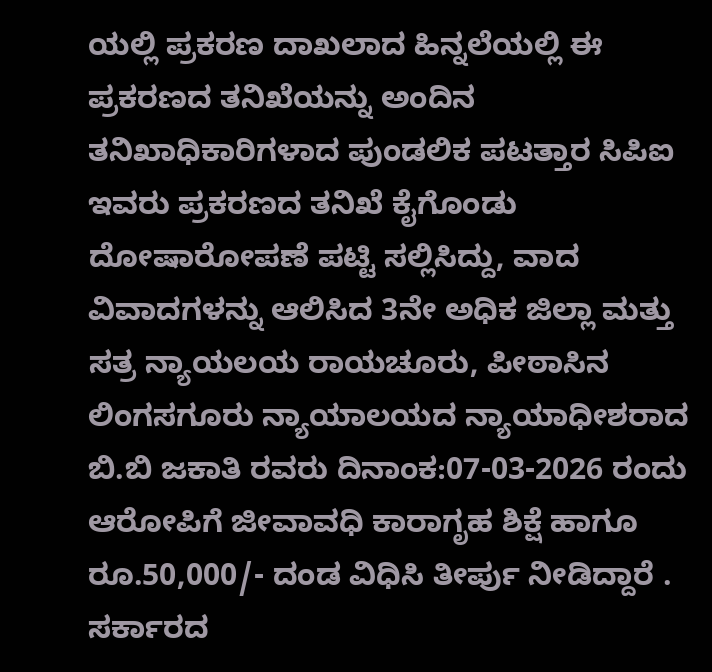ಯಲ್ಲಿ ಪ್ರಕರಣ ದಾಖಲಾದ ಹಿನ್ನಲೆಯಲ್ಲಿ ಈ ಪ್ರಕರಣದ ತನಿಖೆಯನ್ನು ಅಂದಿನ ತನಿಖಾಧಿಕಾರಿಗಳಾದ ಪುಂಡಲಿಕ ಪಟತ್ತಾರ ಸಿಪಿಐ ಇವರು ಪ್ರಕರಣದ ತನಿಖೆ ಕೈಗೊಂಡು ದೋಷಾರೋಪಣೆ ಪಟ್ಟಿ ಸಲ್ಲಿಸಿದ್ದು, ವಾದ ವಿವಾದಗಳನ್ನು ಆಲಿಸಿದ 3ನೇ ಅಧಿಕ ಜಿಲ್ಲಾ ಮತ್ತು ಸತ್ರ ನ್ಯಾಯಲಯ ರಾಯಚೂರು, ಪೀಠಾಸಿನ ಲಿಂಗಸಗೂರು ನ್ಯಾಯಾಲಯದ ನ್ಯಾಯಾಧೀಶರಾದ ಬಿ.ಬಿ ಜಕಾತಿ ರವರು ದಿನಾಂಕ:07-03-2026 ರಂದು ಆರೋಪಿಗೆ ಜೀವಾವಧಿ ಕಾರಾಗೃಹ ಶಿಕ್ಷೆ ಹಾಗೂ ರೂ.50,000/- ದಂಡ ವಿಧಿಸಿ ತೀರ್ಪು ನೀಡಿದ್ದಾರೆ . ಸರ್ಕಾರದ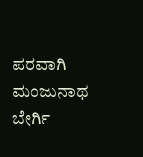ಪರವಾಗಿ ಮಂಜುನಾಥ ಬೇರ್ಗಿ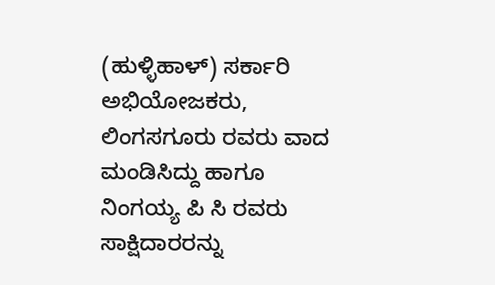(ಹುಳ್ಳಿಹಾಳ್) ಸರ್ಕಾರಿ ಅಭಿಯೋಜಕರು, ಲಿಂಗಸಗೂರು ರವರು ವಾದ ಮಂಡಿಸಿದ್ದು ಹಾಗೂ ನಿಂಗಯ್ಯ ಪಿ ಸಿ ರವರು ಸಾಕ್ಷಿದಾರರನ್ನು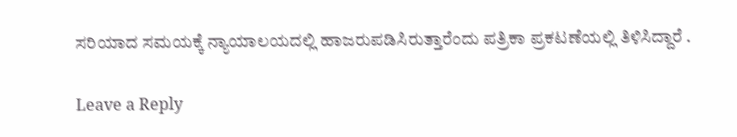ಸರಿಯಾದ ಸಮಯಕ್ಕೆ ನ್ಯಾಯಾಲಯದಲ್ಲಿ ಹಾಜರುಪಡಿಸಿರುತ್ತಾರೆಂದು ಪತ್ರಿಕಾ ಪ್ರಕಟಣೆಯಲ್ಲಿ ತಿಳಿಸಿದ್ದಾರೆ .

Leave a Reply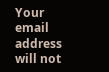Your email address will not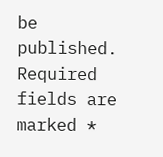be published. Required fields are marked *